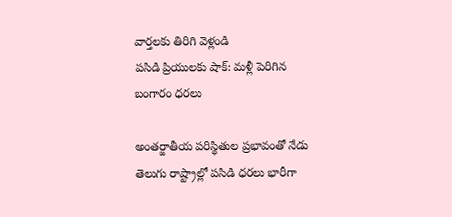వార్తలకు తిరిగి వెళ్లండి
పసిడి ప్రియులకు షాక్: మళ్లీ పెరిగిన బంగారం ధరలు

అంతర్జాతీయ పరిస్థితుల ప్రభావంతో నేడు తెలుగు రాష్ట్రాల్లో పసిడి ధరలు భారీగా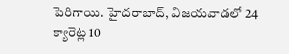పెరిగాయి. హైదరాబాద్, విజయవాడలో 24 క్యారెట్ల 10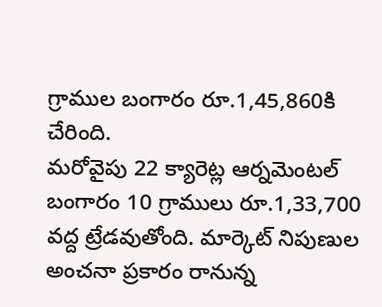గ్రాముల బంగారం రూ.1,45,860కి చేరింది.
మరోవైపు 22 క్యారెట్ల ఆర్నమెంటల్ బంగారం 10 గ్రాములు రూ.1,33,700 వద్ద ట్రేడవుతోంది. మార్కెట్ నిపుణుల అంచనా ప్రకారం రానున్న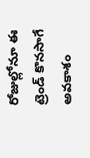రోజుల్లోనూ ఈ ట్రెండ్ కొనసాగే అవకాశం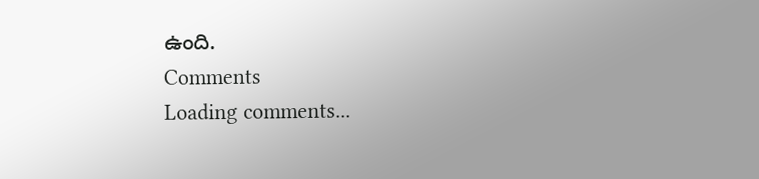ఉంది.
Comments
Loading comments...